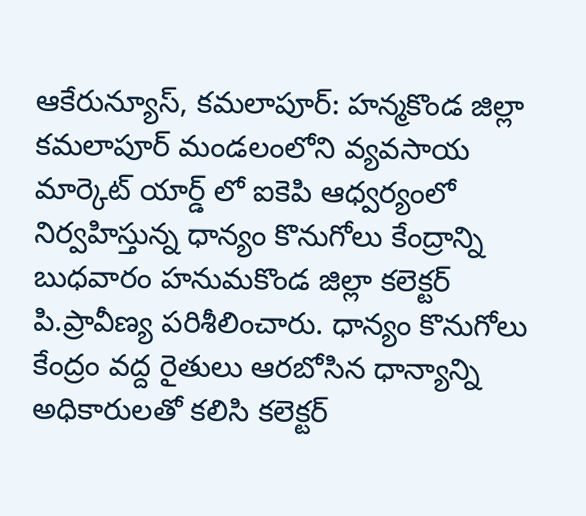ఆకేరున్యూస్, కమలాపూర్: హన్మకొండ జిల్లా కమలాపూర్ మండలంలోని వ్యవసాయ మార్కెట్ యార్డ్ లో ఐకెపి ఆధ్వర్యంలో నిర్వహిస్తున్న ధాన్యం కొనుగోలు కేంద్రాన్ని బుధవారం హనుమకొండ జిల్లా కలెక్టర్ పి.ప్రావీణ్య పరిశీలించారు. ధాన్యం కొనుగోలు కేంద్రం వద్ద రైతులు ఆరబోసిన ధాన్యాన్ని అధికారులతో కలిసి కలెక్టర్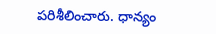పరిశీలించారు. ధాన్యం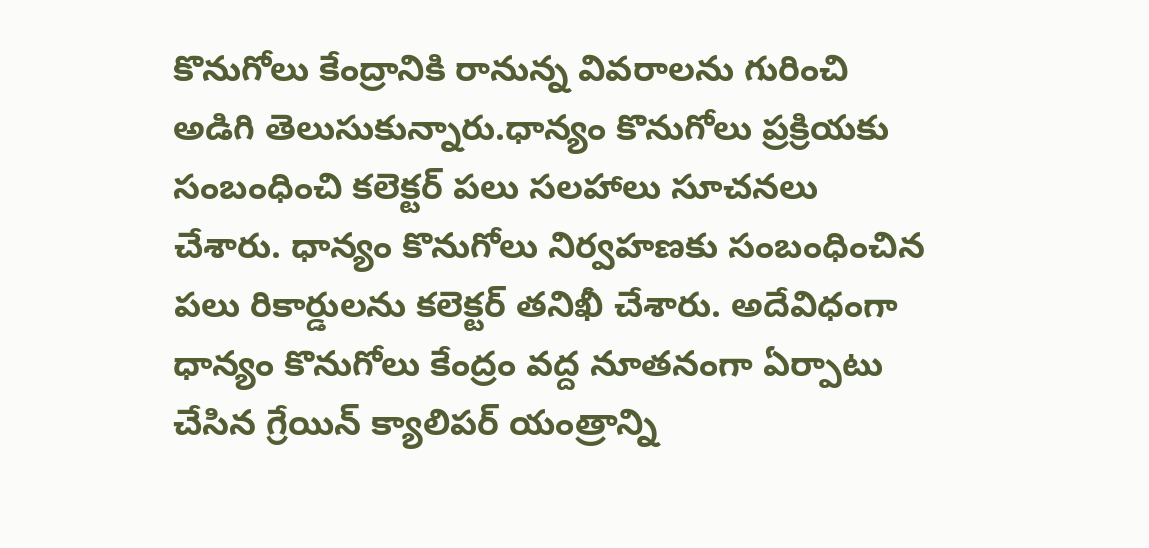కొనుగోలు కేంద్రానికి రానున్న వివరాలను గురించి అడిగి తెలుసుకున్నారు.ధాన్యం కొనుగోలు ప్రక్రియకు సంబంధించి కలెక్టర్ పలు సలహాలు సూచనలు చేశారు. ధాన్యం కొనుగోలు నిర్వహణకు సంబంధించిన పలు రికార్డులను కలెక్టర్ తనిఖీ చేశారు. అదేవిధంగా ధాన్యం కొనుగోలు కేంద్రం వద్ద నూతనంగా ఏర్పాటు చేసిన గ్రేయిన్ క్యాలిపర్ యంత్రాన్ని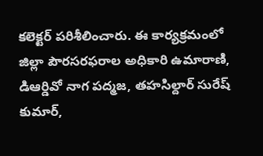కలెక్టర్ పరిశీలించారు. ఈ కార్యక్రమంలో జిల్లా పౌరసరఫరాల అధికారి ఉమారాణి, డిఆర్డివో నాగ పద్మజ, తహసిల్దార్ సురేష్ కుమార్,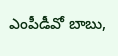ఎంపీడీవో బాబు,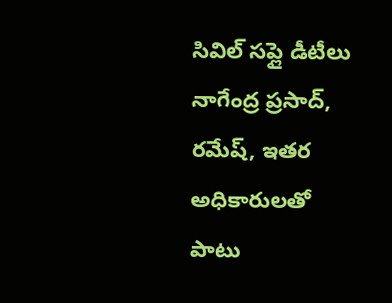సివిల్ సప్లై డీటీలు నాగేంద్ర ప్రసాద్, రమేష్, ఇతర అధికారులతో పాటు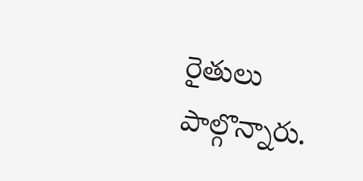రైతులు పాల్గొన్నారు.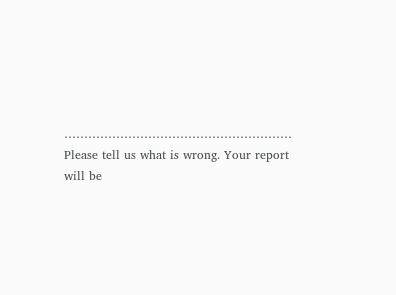…………………………………………………
Please tell us what is wrong. Your report will be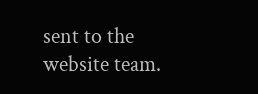sent to the website team.